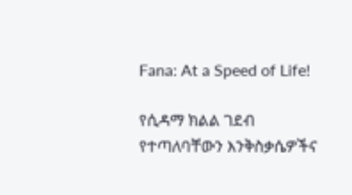Fana: At a Speed of Life!

የሲዳማ ክልል ገደብ የተጣለባቸውን እንቅስቃሴዎችና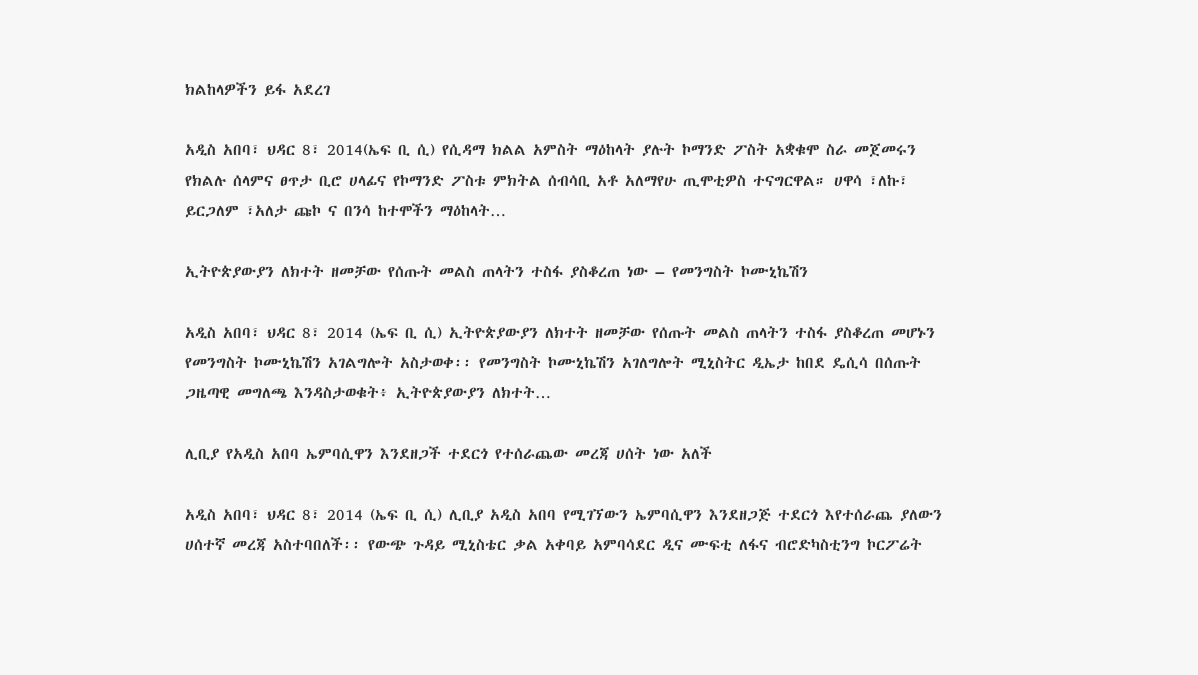ክልከላዎችን ይፋ አደረገ

አዲስ አበባ፣ ህዳር 8፣ 2014(ኤፍ ቢ ሲ) የሲዳማ ክልል አምስት ማዕከላት ያሉት ኮማንድ ፖስት አቋቁሞ ስራ መጀመሩን የክልሉ ሰላምና ፀጥታ ቢሮ ሀላፊና የኮማንድ ፖስቱ ምክትል ሰብሳቢ አቶ አለማየሁ ጢሞቲዎስ ተናግርዋል። ሀዋሳ ፣ለኩ፣ ይርጋለም ፣አለታ ጩኮ ና በንሳ ከተሞችን ማዕከላት…

ኢትዮጵያውያን ለክተት ዘመቻው የሰጡት መልስ ጠላትን ተስፋ ያስቆረጠ ነው – የመንግስት ኮሙኒኬሽን

አዲስ አበባ፣ ህዳር 8፣ 2014 (ኤፍ ቢ ሲ) ኢትዮጵያውያን ለክተት ዘመቻው የሰጡት መልስ ጠላትን ተስፋ ያስቆረጠ መሆኑን የመንግስት ኮሙኒኬሽን አገልግሎት አስታወቀ፡፡ የመንግስት ኮሙኒኬሽን አገለግሎት ሚኒስትር ዲኤታ ከበደ ዴሲሳ በሰጡት ጋዜጣዊ መግለጫ እንዳስታወቁት፥ ኢትዮጵያውያን ለክተት…

ሊቢያ የአዲስ አበባ ኤምባሲዋን እንደዘጋች ተደርጎ የተሰራጨው መረጃ ሀሰት ነው አለች

አዲስ አበባ፣ ህዳር 8፣ 2014 (ኤፍ ቢ ሲ) ሊቢያ አዲስ አበባ የሚገኘውን ኤምባሲዋን እንደዘጋጅ ተደርጎ እየተሰራጨ ያለውን ሀሰተኛ መረጃ አስተባበለች፡፡ የውጭ ጉዳይ ሚኒስቴር ቃል አቀባይ አምባሳደር ዲና ሙፍቲ ለፋና ብሮድካስቲንግ ኮርፖሬት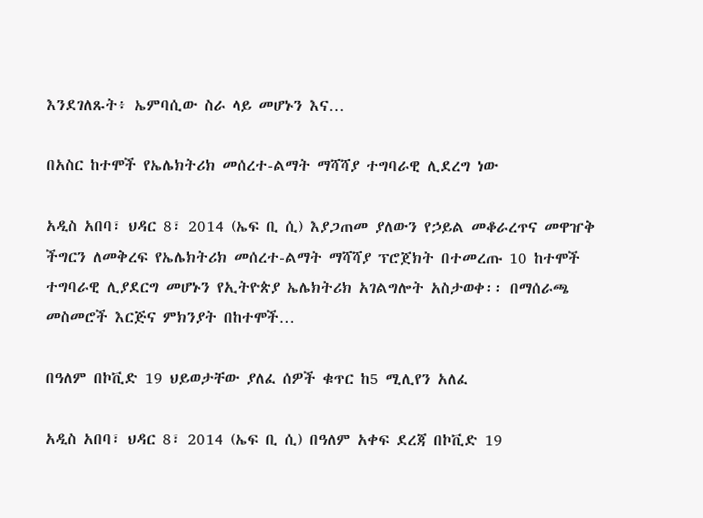እንደገለጹት፥ ኤምባሲው ስራ ላይ መሆኑን እና…

በአስር ከተሞች የኤሌክትሪክ መሰረተ-ልማት ማሻሻያ ተግባራዊ ሊደረግ ነው

አዲስ አበባ፣ ህዳር 8፣ 2014 (ኤፍ ቢ ሲ) እያጋጠመ ያለውን የኃይል መቆራረጥና መዋዠቅ ችግርን ለመቅረፍ የኤሌክትሪክ መሰረተ-ልማት ማሻሻያ ፕሮጀክት በተመረጡ 10 ከተሞች ተግባራዊ ሊያደርግ መሆኑን የኢትዮጵያ ኤሌክትሪክ አገልግሎት አስታወቀ፡፡ በማሰራጫ መስመሮች እርጅና ምክንያት በከተሞች…

በዓለም በኮቪድ 19 ህይወታቸው ያለፈ ሰዎች ቁጥር ከ5 ሚሊየን አለፈ

አዲስ አበባ፣ ህዳር 8፣ 2014 (ኤፍ ቢ ሲ) በዓለም አቀፍ ደረጃ በኮቪድ 19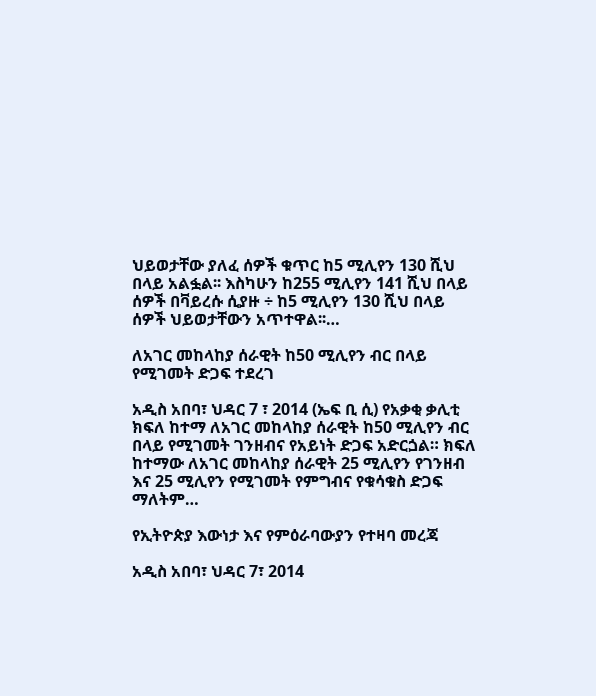ህይወታቸው ያለፈ ሰዎች ቁጥር ከ5 ሚሊየን 130 ሺህ በላይ አልፏል፡፡ እስካሁን ከ255 ሚሊየን 141 ሺህ በላይ ሰዎች በቫይረሱ ሲያዙ ÷ ከ5 ሚሊየን 130 ሺህ በላይ ሰዎች ህይወታቸውን አጥተዋል፡፡…

ለአገር መከላከያ ሰራዊት ከ50 ሚሊየን ብር በላይ የሚገመት ድጋፍ ተደረገ

አዲስ አበባ፣ ህዳር 7 ፣ 2014 (ኤፍ ቢ ሲ) የአቃቂ ቃሊቲ ክፍለ ከተማ ለአገር መከላከያ ሰራዊት ከ50 ሚሊየን ብር በላይ የሚገመት ገንዘብና የአይነት ድጋፍ አድርጏል። ክፍለ ከተማው ለአገር መከላከያ ሰራዊት 25 ሚሊየን የገንዘብ እና 25 ሚሊየን የሚገመት የምግብና የቁሳቁስ ድጋፍ ማለትም…

የኢትዮጵያ እውነታ እና የምዕራባውያን የተዛባ መረጃ

አዲስ አበባ፣ ህዳር 7፣ 2014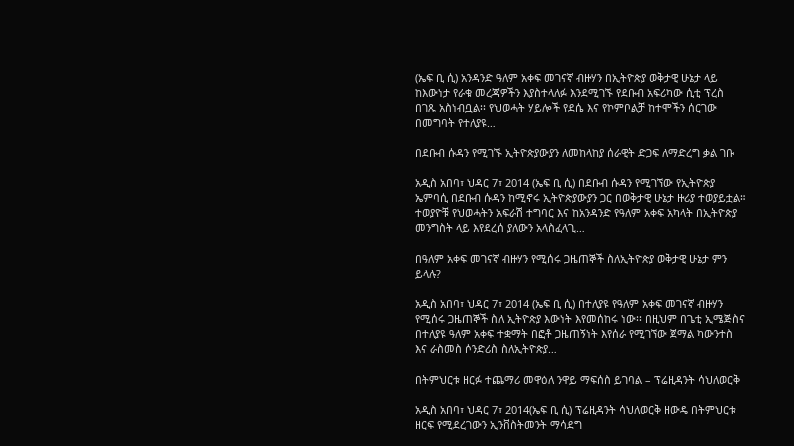(ኤፍ ቢ ሲ) አንዳንድ ዓለም አቀፍ መገናኛ ብዙሃን በኢትዮጵያ ወቅታዊ ሁኔታ ላይ ከእውነታ የራቁ መረጃዎችን እያስተላለፉ እንደሚገኙ የደቡብ አፍሪካው ሲቲ ፕረስ በገጹ አስነብቧል፡፡ የህወሓት ሃይሎች የደሴ እና የኮምቦልቻ ከተሞችን ሰርገው በመግባት የተለያዩ…

በደቡብ ሱዳን የሚገኙ ኢትዮጵያውያን ለመከላከያ ሰራዊት ድጋፍ ለማድረግ ቃል ገቡ

አዲስ አበባ፣ ህዳር 7፣ 2014 (ኤፍ ቢ ሲ) በደቡብ ሱዳን የሚገኘው የኢትዮጵያ ኤምባሲ በደቡብ ሱዳን ከሚኖሩ ኢትዮጵያውያን ጋር በወቅታዊ ሁኔታ ዙሪያ ተወያይቷል። ተወያዮቹ የህወሓትን አፍራሽ ተግባር እና ከአንዳንድ የዓለም አቀፍ አካላት በኢትዮጵያ መንግስት ላይ እየደረሰ ያለውን አላስፈላጊ…

በዓለም አቀፍ መገናኛ ብዙሃን የሚሰሩ ጋዜጠኞች ስለኢትዮጵያ ወቅታዊ ሁኔታ ምን ይላሉ?

አዲስ አበባ፣ ህዳር 7፣ 2014 (ኤፍ ቢ ሲ) በተለያዩ የዓለም አቀፍ መገናኛ ብዙሃን የሚሰሩ ጋዜጠኞች ስለ ኢትዮጵያ እውነት እየመሰከሩ ነው፡፡ በዚህም በጌቲ ኢሜጅስና በተለያዩ ዓለም አቀፍ ተቋማት በፎቶ ጋዜጠኝነት እየሰራ የሚገኘው ጀማል ካውንተስ እና ራስመስ ሶንድሪስ ስለኢትዮጵያ…

በትምህርቱ ዘርፉ ተጨማሪ መዋዕለ ንዋይ ማፍሰስ ይገባል – ፕሬዚዳንት ሳህለወርቅ

አዲስ አበባ፣ ህዳር 7፣ 2014(ኤፍ ቢ ሲ) ፕሬዚዳንት ሳህለወርቅ ዘውዴ በትምህርቱ ዘርፍ የሚደረገውን ኢንቨስትመንት ማሳደግ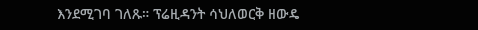እንደሚገባ ገለጹ። ፕሬዚዳንት ሳህለወርቅ ዘውዴ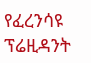የፈረንሳዩ ፕሬዚዳንት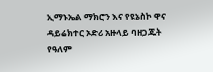ኢማኑኤል ማክሮን እና የዩኔስኮ ዋና ዳይሬክተር ኦድሪ አዙላይ ባዘጋጁት የዓለም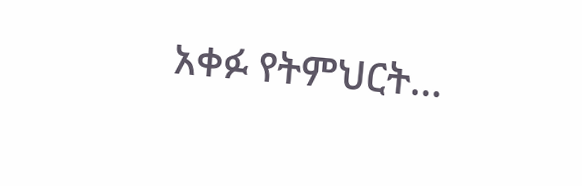አቀፉ የትምህርት…